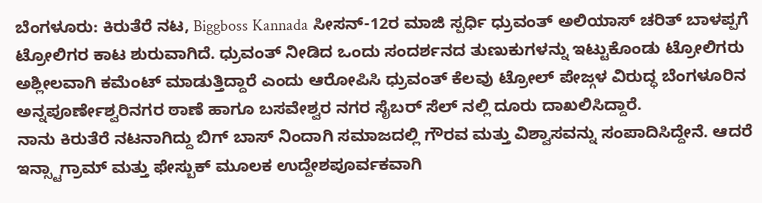ಬೆಂಗಳೂರು: ಕಿರುತೆರೆ ನಟ, Biggboss Kannada ಸೀಸನ್-12ರ ಮಾಜಿ ಸ್ಪರ್ಧಿ ಧ್ರುವಂತ್ ಅಲಿಯಾಸ್ ಚರಿತ್ ಬಾಳಪ್ಪಗೆ ಟ್ರೋಲಿಗರ ಕಾಟ ಶುರುವಾಗಿದೆ. ಧ್ರುವಂತ್ ನೀಡಿದ ಒಂದು ಸಂದರ್ಶನದ ತುಣುಕುಗಳನ್ನು ಇಟ್ಟುಕೊಂಡು ಟ್ರೋಲಿಗರು ಅಶ್ಲೀಲವಾಗಿ ಕಮೆಂಟ್ ಮಾಡುತ್ತಿದ್ದಾರೆ ಎಂದು ಆರೋಪಿಸಿ ಧ್ರುವಂತ್ ಕೆಲವು ಟ್ರೋಲ್ ಪೇಜ್ಗಳ ವಿರುದ್ಧ ಬೆಂಗಳೂರಿನ ಅನ್ನಪೂರ್ಣೇಶ್ವರಿನಗರ ಠಾಣೆ ಹಾಗೂ ಬಸವೇಶ್ವರ ನಗರ ಸೈಬರ್ ಸೆಲ್ ನಲ್ಲಿ ದೂರು ದಾಖಲಿಸಿದ್ದಾರೆ.
ನಾನು ಕಿರುತೆರೆ ನಟನಾಗಿದ್ದು ಬಿಗ್ ಬಾಸ್ ನಿಂದಾಗಿ ಸಮಾಜದಲ್ಲಿ ಗೌರವ ಮತ್ತು ವಿಶ್ವಾಸವನ್ನು ಸಂಪಾದಿಸಿದ್ದೇನೆ. ಆದರೆ ಇನ್ಸ್ಟಾಗ್ರಾಮ್ ಮತ್ತು ಫೇಸ್ಬುಕ್ ಮೂಲಕ ಉದ್ದೇಶಪೂರ್ವಕವಾಗಿ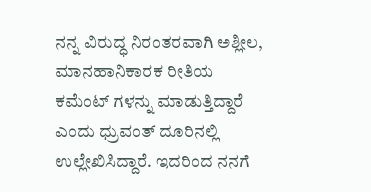ನನ್ನ ವಿರುದ್ಧ ನಿರಂತರವಾಗಿ ಅಶ್ಲೀಲ, ಮಾನಹಾನಿಕಾರಕ ರೀತಿಯ ಕಮೆಂಟ್ ಗಳನ್ನು ಮಾಡುತ್ತಿದ್ದಾರೆ ಎಂದು ಧ್ರುವಂತ್ ದೂರಿನಲ್ಲಿ ಉಲ್ಲೇಖಿಸಿದ್ದಾರೆ. ಇದರಿಂದ ನನಗೆ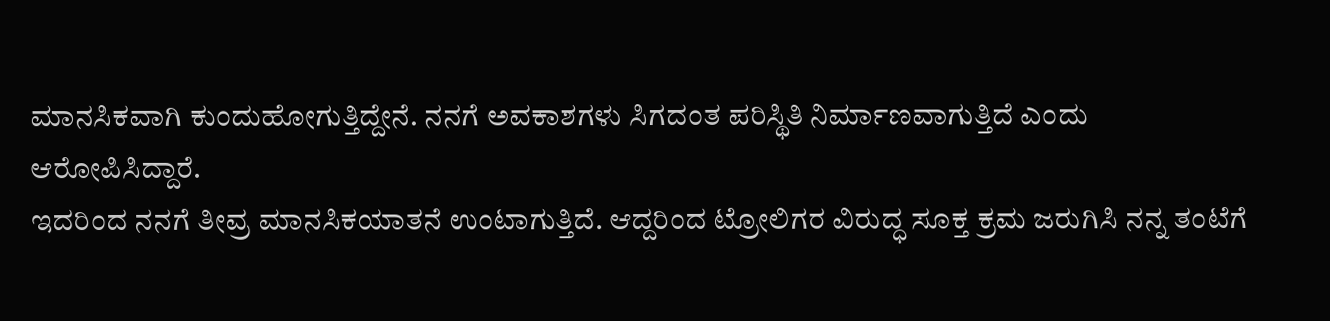ಮಾನಸಿಕವಾಗಿ ಕುಂದುಹೋಗುತ್ತಿದ್ದೇನೆ. ನನಗೆ ಅವಕಾಶಗಳು ಸಿಗದಂತ ಪರಿಸ್ಥಿತಿ ನಿರ್ಮಾಣವಾಗುತ್ತಿದೆ ಎಂದು ಆರೋಪಿಸಿದ್ದಾರೆ.
ಇದರಿಂದ ನನಗೆ ತೀವ್ರ ಮಾನಸಿಕಯಾತನೆ ಉಂಟಾಗುತ್ತಿದೆ. ಆದ್ದರಿಂದ ಟ್ರೋಲಿಗರ ವಿರುದ್ಧ ಸೂಕ್ತ ಕ್ರಮ ಜರುಗಿಸಿ ನನ್ನ ತಂಟೆಗೆ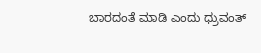ಬಾರದಂತೆ ಮಾಡಿ ಎಂದು ಧ್ರುವಂತ್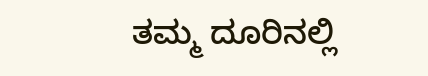ತಮ್ಮ ದೂರಿನಲ್ಲಿ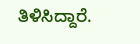ತಿಳಿಸಿದ್ದಾರೆ.